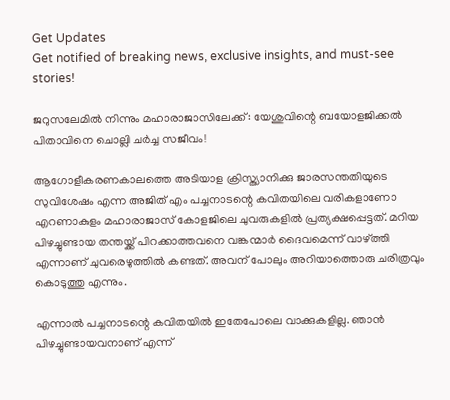Get Updates
Get notified of breaking news, exclusive insights, and must-see stories!

ജറുസലേമില്‍ നിന്നും മഹാരാജാസിലേക്ക്: യേശുവിന്റെ ബയോളജിക്കല്‍ പിതാവിനെ ചൊല്ലി ചര്‍ച്ച സജീവം!

ആഗോളീകരണകാലത്തെ അടിയാള ക്രിസ്ത്യാനിക്കു ജാരസന്തതിയുടെ സുവിശേഷം എന്ന അജിത് എം പച്ചനാടന്റെ കവിതയിലെ വരികളാണോ എറണാകുളം മഹാരാജാസ് കോളജിലെ ചുവരുകളില്‍ പ്രത്യക്ഷപ്പെട്ടത്. മറിയ പിഴച്ചുണ്ടായ തന്തയ്ക്ക് പിറക്കാത്തവനെ വങ്കന്മാര്‍ ദൈവമെന്ന് വാഴ്ത്തി എന്നാണ് ചുവരെഴുത്തില്‍ കണ്ടത്. അവന് പോലും അറിയാത്തൊരു ചരിത്രവും കൊടുത്തു എന്നും.

എന്നാല്‍ പച്ചനാടന്റെ കവിതയില്‍ ഇതേപോലെ വാക്കുകളില്ല. ഞാന്‍ പിഴച്ചുണ്ടായവനാണ് എന്ന്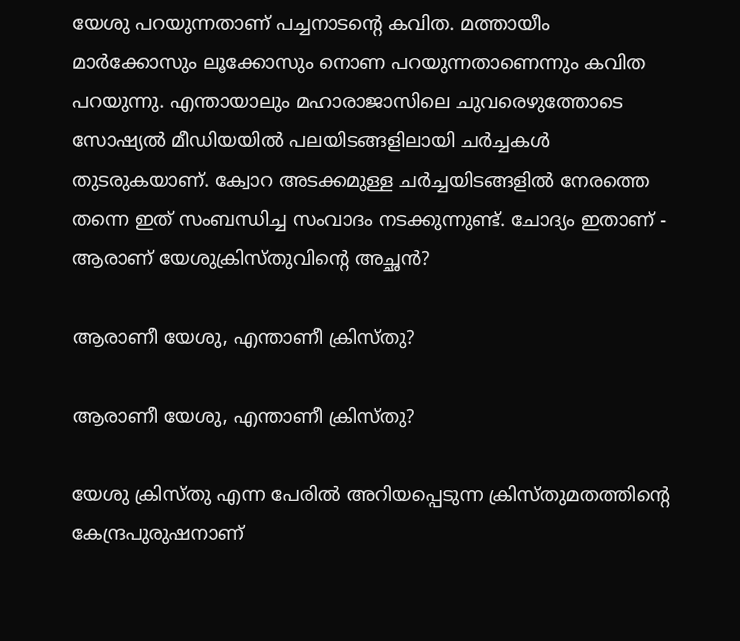യേശു പറയുന്നതാണ് പച്ചനാടന്റെ കവിത. മത്തായീം മാര്‍ക്കോസും ലൂക്കോസും നൊണ പറയുന്നതാണെന്നും കവിത പറയുന്നു. എന്തായാലും മഹാരാജാസിലെ ചുവരെഴുത്തോടെ സോഷ്യല്‍ മീഡിയയില്‍ പലയിടങ്ങളിലായി ചര്‍ച്ചകള്‍ തുടരുകയാണ്. ക്വോറ അടക്കമുള്ള ചര്‍ച്ചയിടങ്ങളില്‍ നേരത്തെ തന്നെ ഇത് സംബന്ധിച്ച സംവാദം നടക്കുന്നുണ്ട്. ചോദ്യം ഇതാണ് - ആരാണ് യേശുക്രിസ്തുവിന്റെ അച്ഛന്‍?

ആരാണീ യേശു, എന്താണീ ക്രിസ്തു?

ആരാണീ യേശു, എന്താണീ ക്രിസ്തു?

യേശു ക്രിസ്തു എന്ന പേരില്‍ അറിയപ്പെടുന്ന ക്രിസ്തുമതത്തിന്റെ കേന്ദ്രപുരുഷനാണ്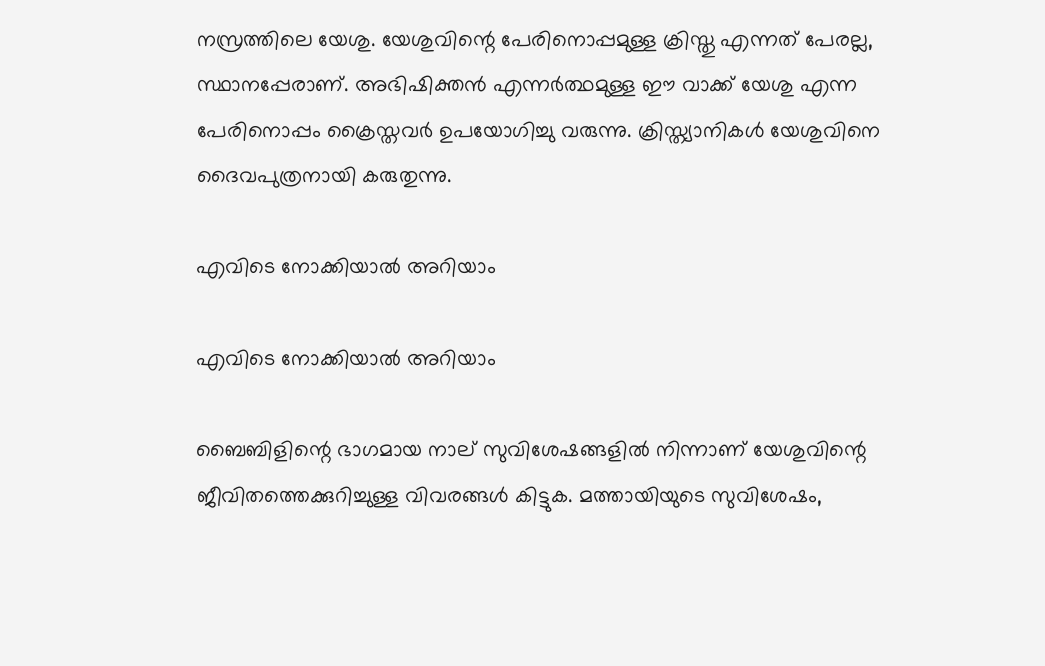നസ്രത്തിലെ യേശു. യേശുവിന്റെ പേരിനൊപ്പമുള്ള ക്രിസ്തു എന്നത് പേരല്ല, സ്ഥാനപ്പേരാണ്. അഭിഷിക്തന്‍ എന്നര്‍ത്ഥമുള്ള ഈ വാക്ക് യേശു എന്ന പേരിനൊപ്പം ക്രൈസ്തവര്‍ ഉപയോഗിച്ചു വരുന്നു. ക്രിസ്ത്യാനികള്‍ യേശുവിനെ ദൈവപുത്രനായി കരുതുന്നു.

എവിടെ നോക്കിയാല്‍ അറിയാം

എവിടെ നോക്കിയാല്‍ അറിയാം

ബൈബിളിന്റെ ഭാഗമായ നാല് സുവിശേഷങ്ങളില്‍ നിന്നാണ് യേശുവിന്റെ ജീവിതത്തെക്കുറിച്ചുള്ള വിവരങ്ങള്‍ കിട്ടുക. മത്തായിയുടെ സുവിശേഷം,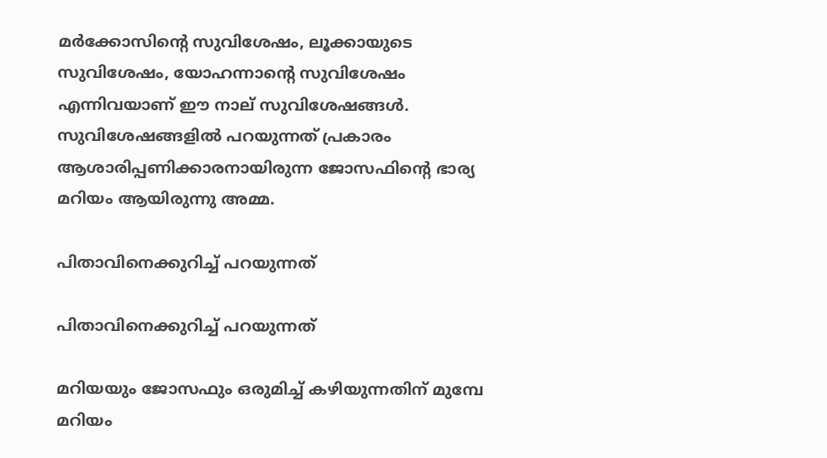മര്‍ക്കോസിന്റെ സുവിശേഷം, ലൂക്കായുടെ സുവിശേഷം, യോഹന്നാന്റെ സുവിശേഷം എന്നിവയാണ് ഈ നാല് സുവിശേഷങ്ങള്‍. സുവിശേഷങ്ങളില്‍ പറയുന്നത് പ്രകാരം ആശാരിപ്പണിക്കാരനായിരുന്ന ജോസഫിന്റെ ഭാര്യ മറിയം ആയിരുന്നു അമ്മ.

പിതാവിനെക്കുറിച്ച് പറയുന്നത്

പിതാവിനെക്കുറിച്ച് പറയുന്നത്

മറിയയും ജോസഫും ഒരുമിച്ച് കഴിയുന്നതിന് മുമ്പേ മറിയം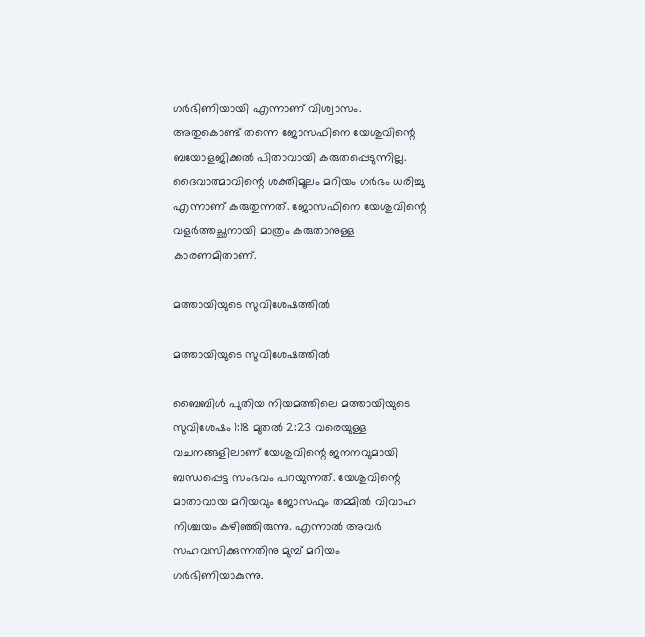ഗര്‍ഭിണിയായി എന്നാണ് വിശ്വാസം. അതുകൊണ്ട് തന്നെ ജോസഫിനെ യേശുവിന്റെ ബയോളജിക്കല്‍ പിതാവായി കരുതപ്പെടുന്നില്ല. ദൈവാത്മാവിന്റെ ശക്തിമൂലം മറിയം ഗര്‍ഭം ധരിച്ചു എന്നാണ് കരുതുന്നത്. ജോസഫിനെ യേശുവിന്റെ വളര്‍ത്തച്ഛനായി മാത്രം കരുതാനുള്ള കാരണമിതാണ്.

മത്തായിയുടെ സുവിശേഷത്തില്‍

മത്തായിയുടെ സുവിശേഷത്തില്‍

ബൈബിള്‍ പുതിയ നിയമത്തിലെ മത്തായിയുടെ സുവിശേഷം 1:18 മുതല്‍ 2:23 വരെയുള്ള വചനങ്ങളിലാണ് യേശുവിന്റെ ജനനവുമായി ബന്ധപ്പെട്ട സംഭവം പറയുന്നത്. യേശുവിന്റെ മാതാവായ മറിയവും ജോസഫും തമ്മില്‍ വിവാഹ നിശ്ചയം കഴിഞ്ഞിരുന്നു. എന്നാല്‍ അവര്‍ സഹവസിക്കുന്നതിനു മുമ്പ് മറിയം ഗര്‍ഭിണിയാകുന്നു.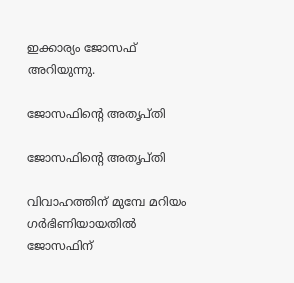ഇക്കാര്യം ജോസഫ് അറിയുന്നു.

ജോസഫിന്റെ അതൃപ്തി

ജോസഫിന്റെ അതൃപ്തി

വിവാഹത്തിന് മുമ്പേ മറിയം ഗര്‍ഭിണിയായതില്‍ ജോസഫിന്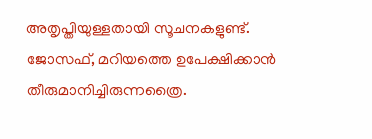അതൃപ്തിയുള്ളതായി സൂചനകളുണ്ട്. ജോസഫ്, മറിയത്തെ ഉപേക്ഷിക്കാന്‍ തീരുമാനിച്ചിരുന്നത്രൈ.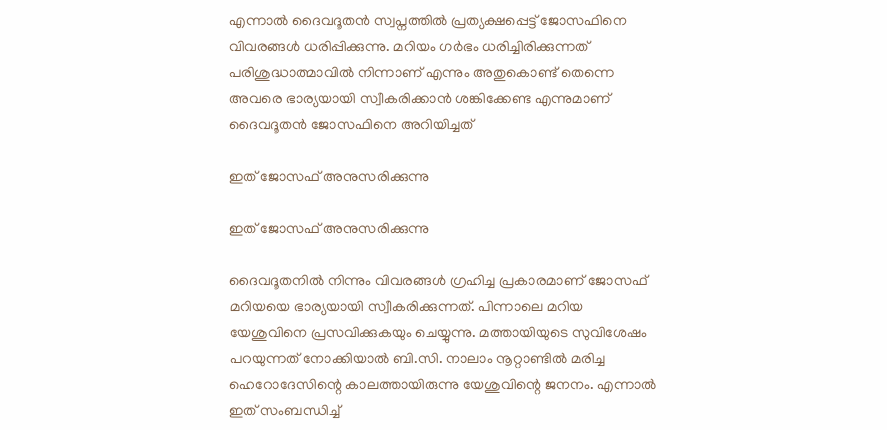എന്നാല്‍ ദൈവദൂതന്‍ സ്വപ്നത്തില്‍ പ്രത്യക്ഷപ്പെട്ട് ജോസഫിനെ വിവരങ്ങള്‍ ധരിപ്പിക്കുന്നു. മറിയം ഗര്‍ഭം ധരിച്ചിരിക്കുന്നത് പരിശുദ്ധാത്മാവില്‍ നിന്നാണ് എന്നും അതുകൊണ്ട് തെന്നെ അവരെ ഭാര്യയായി സ്വീകരിക്കാന്‍ ശങ്കിക്കേണ്ട എന്നുമാണ് ദൈവദൂതന്‍ ജോസഫിനെ അറിയിച്ചത്

ഇത് ജോസഫ് അനുസരിക്കുന്നു

ഇത് ജോസഫ് അനുസരിക്കുന്നു

ദൈവദൂതനില്‍ നിന്നും വിവരങ്ങള്‍ ഗ്രഹിച്ച പ്രകാരമാണ് ജോസഫ് മറിയയെ ഭാര്യയായി സ്വീകരിക്കുന്നത്. പിന്നാലെ മറിയ യേശുവിനെ പ്രസവിക്കുകയും ചെയ്യുന്നു. മത്തായിയുടെ സുവിശേഷം പറയുന്നത് നോക്കിയാല്‍ ബി.സി. നാലാം നൂറ്റാണ്ടില്‍ മരിച്ച ഹെറോദേസിന്റെ കാലത്തായിരുന്നു യേശുവിന്റെ ജനനം. എന്നാല്‍ ഇത് സംബന്ധിച്ച്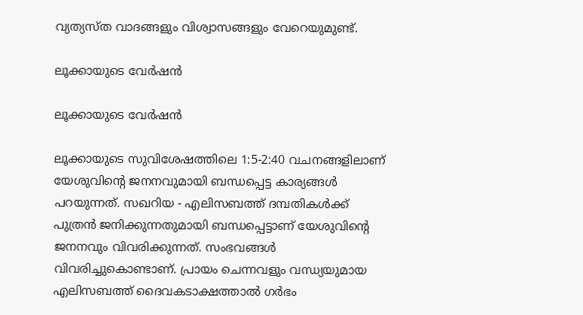വ്യത്യസ്ത വാദങ്ങളും വിശ്വാസങ്ങളും വേറെയുമുണ്ട്.

ലൂക്കായുടെ വേര്‍ഷന്‍

ലൂക്കായുടെ വേര്‍ഷന്‍

ലൂക്കായുടെ സുവിശേഷത്തിലെ 1:5-2:40 വചനങ്ങളിലാണ് യേശുവിന്റെ ജനനവുമായി ബന്ധപ്പെട്ട കാര്യങ്ങള്‍ പറയുന്നത്. സഖറിയ - എലിസബത്ത് ദമ്പതികള്‍ക്ക് പുത്രന്‍ ജനിക്കുന്നതുമായി ബന്ധപ്പെട്ടാണ് യേശുവിന്റെ ജനനവും വിവരിക്കുന്നത്. സംഭവങ്ങള്‍ വിവരിച്ചുകൊണ്ടാണ്. പ്രായം ചെന്നവളും വന്ധ്യയുമായ എലിസബത്ത് ദൈവകടാക്ഷത്താല്‍ ഗര്‍ഭം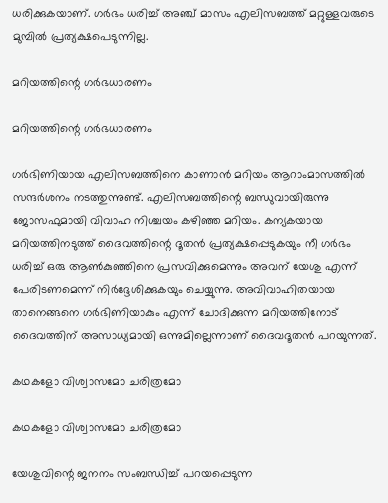ധരിക്കുകയാണ്. ഗര്‍ഭം ധരിച്ച് അഞ്ച് മാസം എലിസബത്ത് മറ്റുള്ളവരുടെ മുമ്പില്‍ പ്രത്യക്ഷപെടുന്നില്ല.

മറിയത്തിന്റെ ഗര്‍ഭധാരണം

മറിയത്തിന്റെ ഗര്‍ഭധാരണം

ഗര്‍ഭിണിയായ എലിസബത്തിനെ കാണാന്‍ മറിയം ആറാംമാസത്തില്‍ സന്ദര്‍ശനം നടത്തുന്നുണ്ട്. എലിസബത്തിന്റെ ബന്ധുവായിരുന്നു ജോസഫുമായി വിവാഹ നിശ്ചയം കഴിഞ്ഞ മറിയം. കന്യകയായ മറിയത്തിനടുത്ത് ദൈവത്തിന്റെ ദൂതന്‍ പ്രത്യക്ഷപ്പെടുകയും നീ ഗര്‍ഭം ധരിച്ച് ഒരു ആണ്‍കുഞ്ഞിനെ പ്രസവിക്കുമെന്നും അവന് യേശു എന്ന് പേരിടണമെന്ന് നിര്‍ദ്ദേശിക്കുകയും ചെയ്യുന്നു. അവിവാഹിതയായ താനെങ്ങനെ ഗര്‍ഭിണിയാകും എന്ന് ചോദിക്കുന്ന മറിയത്തിനോട് ദൈവത്തിന് അസാധ്യമായി ഒന്നുമില്ലെന്നാണ് ദൈവദൂതന്‍ പറയുന്നത്.

കഥകളോ വിശ്വാസമോ ചരിത്രമോ

കഥകളോ വിശ്വാസമോ ചരിത്രമോ

യേശുവിന്റെ ജനനം സംബന്ധിച്ച് പറയപ്പെടുന്ന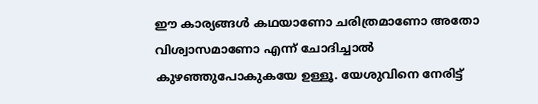ഈ കാര്യങ്ങള്‍ കഥയാണോ ചരിത്രമാണോ അതോ വിശ്വാസമാണോ എന്ന് ചോദിച്ചാല്‍ കുഴഞ്ഞുപോകുകയേ ഉള്ളൂ. യേശുവിനെ നേരിട്ട്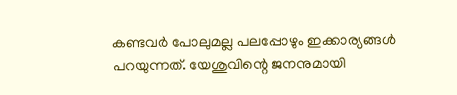കണ്ടവര്‍ പോലുമല്ല പലപ്പോഴും ഇക്കാര്യങ്ങള്‍ പറയുന്നത്. യേശുവിന്റെ ജനനുമായി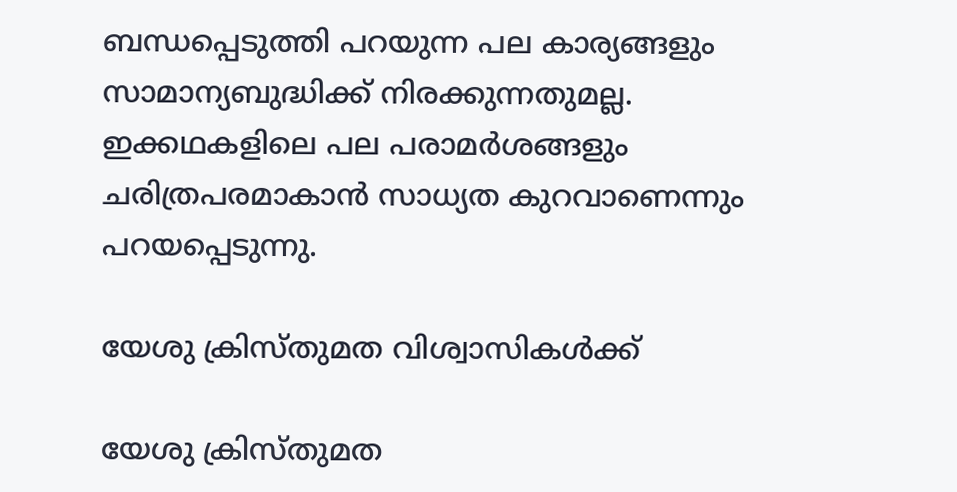ബന്ധപ്പെടുത്തി പറയുന്ന പല കാര്യങ്ങളും സാമാന്യബുദ്ധിക്ക് നിരക്കുന്നതുമല്ല. ഇക്കഥകളിലെ പല പരാമര്‍ശങ്ങളും ചരിത്രപരമാകാന്‍ സാധ്യത കുറവാണെന്നും പറയപ്പെടുന്നു.

യേശു ക്രിസ്തുമത വിശ്വാസികള്‍ക്ക്

യേശു ക്രിസ്തുമത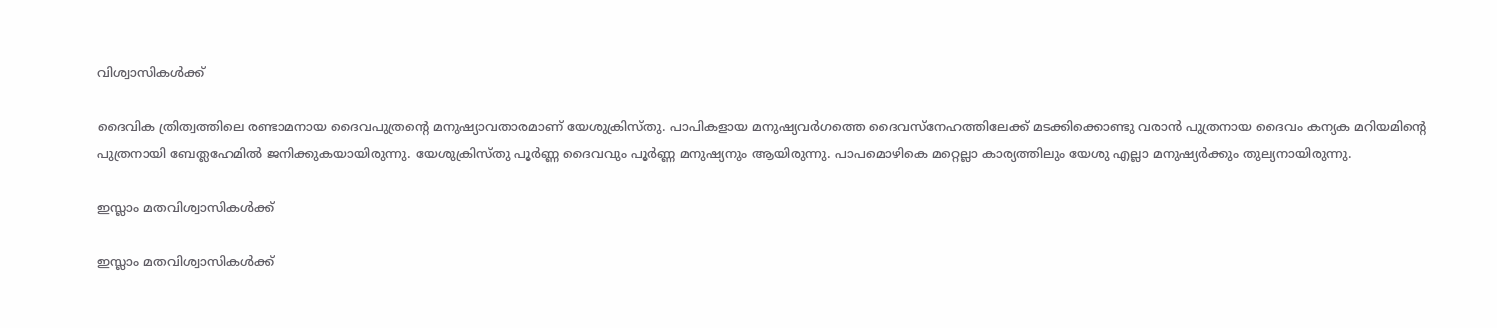വിശ്വാസികള്‍ക്ക്

ദൈവിക ത്രിത്വത്തിലെ രണ്ടാമനായ ദൈവപുത്രന്റെ മനുഷ്യാവതാരമാണ് യേശുക്രിസ്തു. പാപികളായ മനുഷ്യവര്‍ഗത്തെ ദൈവസ്‌നേഹത്തിലേക്ക് മടക്കിക്കൊണ്ടു വരാന്‍ പുത്രനായ ദൈവം കന്യക മറിയമിന്റെ പുത്രനായി ബേത്ലഹേമില്‍ ജനിക്കുകയായിരുന്നു. യേശുക്രിസ്തു പൂര്‍ണ്ണ ദൈവവും പൂര്‍ണ്ണ മനുഷ്യനും ആയിരുന്നു. പാപമൊഴികെ മറ്റെല്ലാ കാര്യത്തിലും യേശു എല്ലാ മനുഷ്യര്‍ക്കും തുല്യനായിരുന്നു.

ഇസ്ലാം മതവിശ്വാസികള്‍ക്ക്

ഇസ്ലാം മതവിശ്വാസികള്‍ക്ക്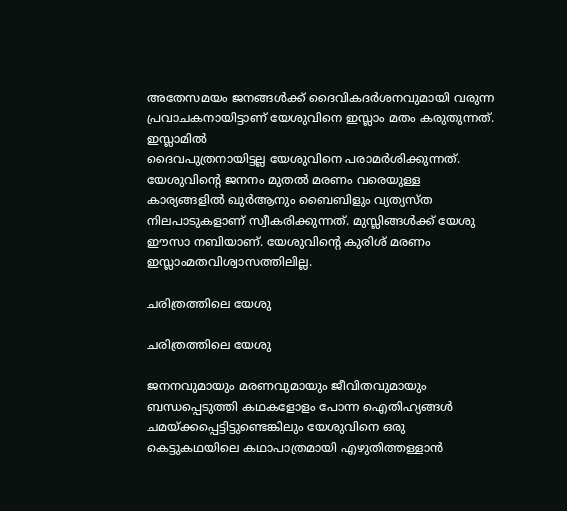അതേസമയം ജനങ്ങള്‍ക്ക് ദൈവികദര്‍ശനവുമായി വരുന്ന പ്രവാചകനായിട്ടാണ് യേശുവിനെ ഇസ്ലാം മതം കരുതുന്നത്. ഇസ്ലാമില്‍
ദൈവപുത്രനായിട്ടല്ല യേശുവിനെ പരാമര്‍ശിക്കുന്നത്. യേശുവിന്റെ ജനനം മുതല്‍ മരണം വരെയുള്ള കാര്യങ്ങളില്‍ ഖുര്‍ആനും ബൈബിളും വ്യത്യസ്ത നിലപാടുകളാണ് സ്വീകരിക്കുന്നത്. മുസ്ലിങ്ങള്‍ക്ക് യേശു ഈസാ നബിയാണ്. യേശുവിന്റെ കുരിശ് മരണം ഇസ്ലാംമതവിശ്വാസത്തിലില്ല.

ചരിത്രത്തിലെ യേശു

ചരിത്രത്തിലെ യേശു

ജനനവുമായും മരണവുമായും ജീവിതവുമായും ബന്ധപ്പെടുത്തി കഥകളോളം പോന്ന ഐതിഹ്യങ്ങള്‍ ചമയ്ക്കപ്പെട്ടിട്ടുണ്ടെങ്കിലും യേശുവിനെ ഒരു കെട്ടുകഥയിലെ കഥാപാത്രമായി എഴുതിത്തള്ളാന്‍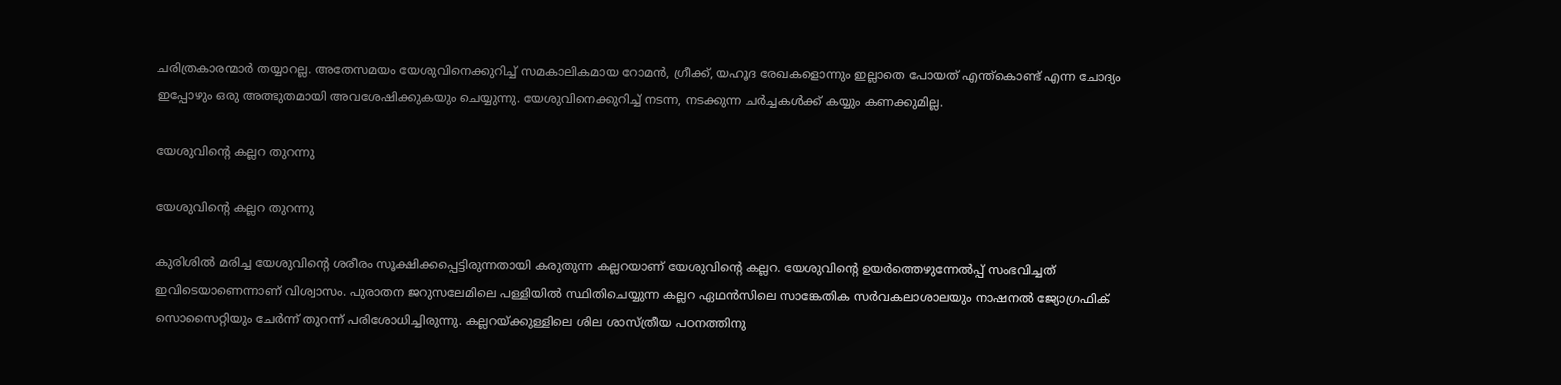ചരിത്രകാരന്മാര്‍ തയ്യാറല്ല. അതേസമയം യേശുവിനെക്കുറിച്ച് സമകാലികമായ റോമന്‍, ഗ്രീക്ക്, യഹൂദ രേഖകളൊന്നും ഇല്ലാതെ പോയത് എന്ത്‌കൊണ്ട് എന്ന ചോദ്യം ഇപ്പോഴും ഒരു അത്ഭുതമായി അവശേഷിക്കുകയും ചെയ്യുന്നു. യേശുവിനെക്കുറിച്ച് നടന്ന, നടക്കുന്ന ചര്‍ച്ചകള്‍ക്ക് കയ്യും കണക്കുമില്ല.

യേശുവിന്റെ കല്ലറ തുറന്നു

യേശുവിന്റെ കല്ലറ തുറന്നു

കുരിശില്‍ മരിച്ച യേശുവിന്റെ ശരീരം സൂക്ഷിക്കപ്പെട്ടിരുന്നതായി കരുതുന്ന കല്ലറയാണ് യേശുവിന്റെ കല്ലറ. യേശുവിന്റെ ഉയര്‍ത്തെഴുന്നേല്‍പ്പ് സംഭവിച്ചത് ഇവിടെയാണെന്നാണ് വിശ്വാസം. പുരാതന ജറുസലേമിലെ പള്ളിയില്‍ സ്ഥിതിചെയ്യുന്ന കല്ലറ ഏഥന്‍സിലെ സാങ്കേതിക സര്‍വകലാശാലയും നാഷനല്‍ ജ്യോഗ്രഫിക് സൊസൈറ്റിയും ചേര്‍ന്ന് തുറന്ന് പരിശോധിച്ചിരുന്നു. കല്ലറയ്ക്കുള്ളിലെ ശില ശാസ്ത്രീയ പഠനത്തിനു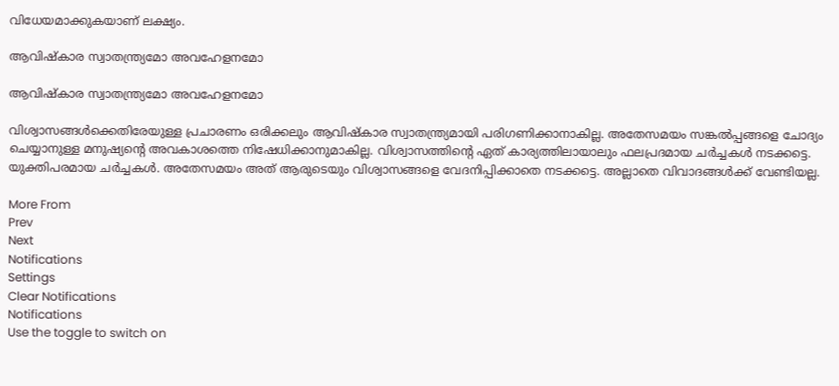വിധേയമാക്കുകയാണ് ലക്ഷ്യം.

ആവിഷ്‌കാര സ്വാതന്ത്ര്യമോ അവഹേളനമോ

ആവിഷ്‌കാര സ്വാതന്ത്ര്യമോ അവഹേളനമോ

വിശ്വാസങ്ങള്‍ക്കെതിരേയുള്ള പ്രചാരണം ഒരിക്കലും ആവിഷ്‌കാര സ്വാതന്ത്ര്യമായി പരിഗണിക്കാനാകില്ല. അതേസമയം സങ്കല്‍പ്പങ്ങളെ ചോദ്യം ചെയ്യാനുള്ള മനുഷ്യന്റെ അവകാശത്തെ നിഷേധിക്കാനുമാകില്ല. വിശ്വാസത്തിന്റെ ഏത് കാര്യത്തിലായാലും ഫലപ്രദമായ ചര്‍ച്ചകള്‍ നടക്കട്ടെ. യുക്തിപരമായ ചര്‍ച്ചകള്‍. അതേസമയം അത് ആരുടെയും വിശ്വാസങ്ങളെ വേദനിപ്പിക്കാതെ നടക്കട്ടെ. അല്ലാതെ വിവാദങ്ങള്‍ക്ക് വേണ്ടിയല്ല.

More From
Prev
Next
Notifications
Settings
Clear Notifications
Notifications
Use the toggle to switch on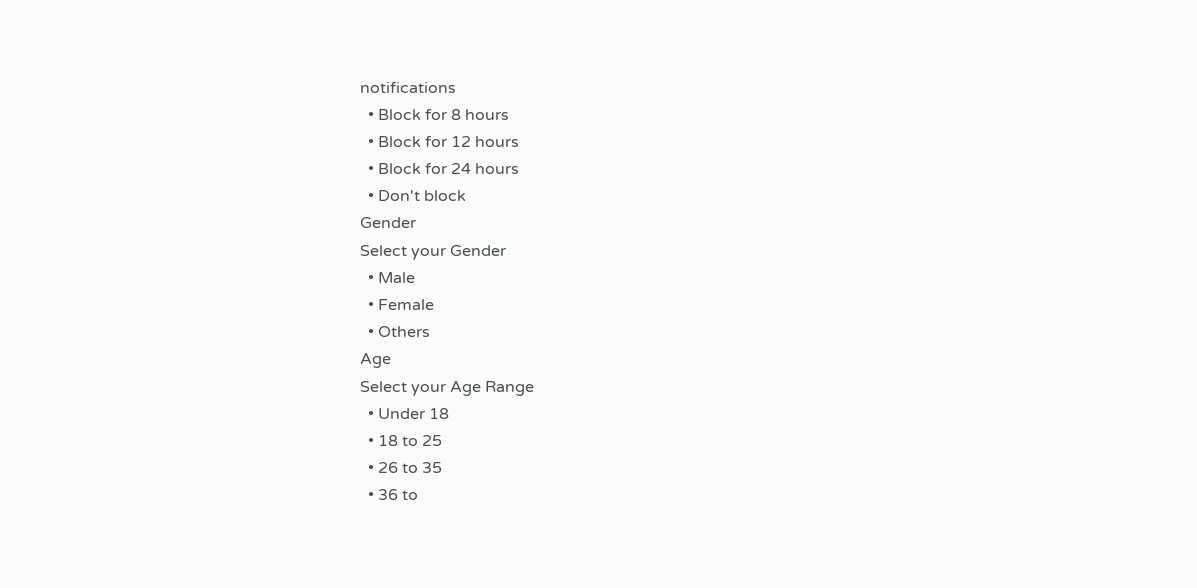notifications
  • Block for 8 hours
  • Block for 12 hours
  • Block for 24 hours
  • Don't block
Gender
Select your Gender
  • Male
  • Female
  • Others
Age
Select your Age Range
  • Under 18
  • 18 to 25
  • 26 to 35
  • 36 to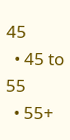45
  • 45 to 55
  • 55+